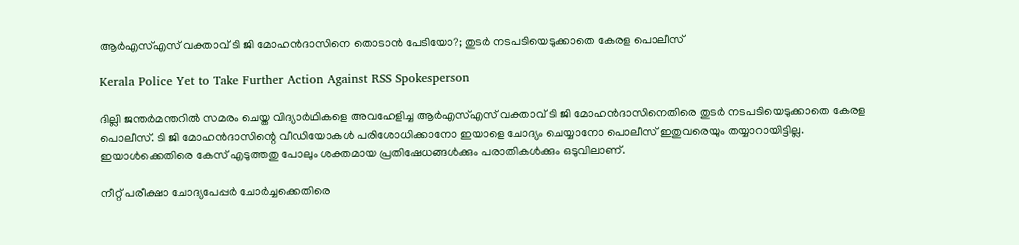ആർഎസ്എസ് വക്താവ് ടി ജി മോഹൻദാസിനെ തൊടാൻ പേടിയോ?; തുടർ നടപടിയെടുക്കാതെ കേരള പൊലീസ്

Kerala Police Yet to Take Further Action Against RSS Spokesperson

ദില്ലി ജന്തർമന്തറിൽ സമരം ചെയ്ത വിദ്യാർഥികളെ അവഹേളിച്ച ആർഎസ്എസ് വക്താവ് ടി ജി മോഹൻദാസിനെതിരെ തുടർ നടപടിയെടുക്കാതെ കേരള പൊലീസ്. ടി ജി മോഹൻദാസിന്റെ വീഡിയോകൾ പരിശോധിക്കാനോ ഇയാളെ ചോദ്യം ചെയ്യാനോ പൊലീസ് ഇതുവരെയും തയ്യാറായിട്ടില്ല. ഇയാൾക്കെതിരെ കേസ് എടുത്തതു പോലും ശക്തമായ പ്രതിഷേധങ്ങൾക്കും പരാതികൾക്കും ഒടുവിലാണ്.

നീറ്റ് പരീക്ഷാ ചോദ്യപേപ്പർ ചോർച്ചക്കെതിരെ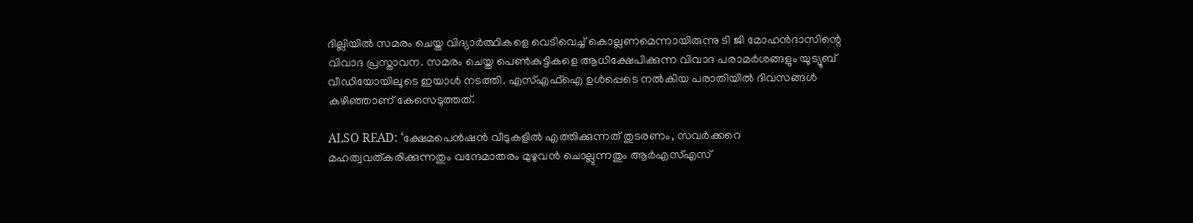ദില്ലിയിൽ സമരം ചെയ്ത വിദ്യാർത്ഥികളെ വെടിവെച്ച് കൊല്ലണമെന്നായിരുന്നു ടി ജി മോഹൻദാസിന്റെ വിവാദ പ്രസ്താവന. സമരം ചെയ്ത പെൺകുട്ടികളെ ആധിക്ഷേപിക്കുന്ന വിവാദ പരാമർശങ്ങളും യൂട്യൂബ് വീഡിയോയിലൂടെ ഇയാൾ നടത്തി. എസ്എഫ്ഐ ഉൾപ്പെടെ നൽകിയ പരാതിയിൽ ദിവസങ്ങൾ കഴിഞ്ഞാണ് കേസെടുത്തത്.

ALSO READ: ‘ക്ഷേമപെൻഷൻ വീടുകളിൽ എത്തിക്കുന്നത് തുടരണം, സവർക്കറെ മഹത്വവത്കരിക്കുന്നതും വന്ദേമാതരം മുഴുവൻ ചൊല്ലുന്നതും ആർഎസ്എസ്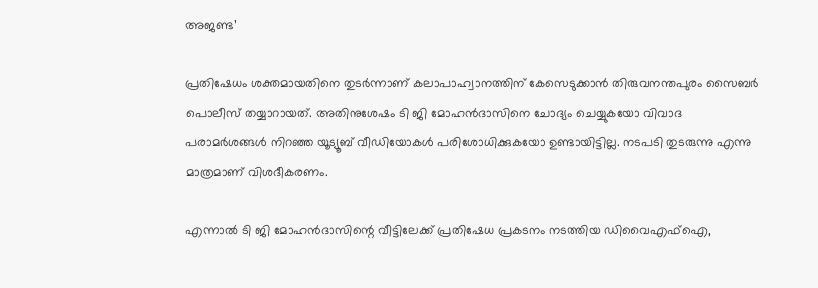അജണ്ട’

പ്രതിഷേധം ശക്തമായതിനെ തുടർന്നാണ് കലാപാഹ്വാനത്തിന് കേസെടുക്കാൻ തിരുവനന്തപുരം സൈബർ പൊലീസ് തയ്യാറായത്. അതിനുശേഷം ടി ജി മോഹൻദാസിനെ ചോദ്യം ചെയ്യുകയോ വിവാദ പരാമർശങ്ങൾ നിറഞ്ഞ യൂട്യൂബ് വീഡിയോകൾ പരിശോധിക്കുകയോ ഉണ്ടായിട്ടില്ല. നടപടി തുടരുന്നു എന്നു മാത്രമാണ് വിശദീകരണം.

എന്നാൽ ടി ജി മോഹൻദാസിന്റെ വീട്ടിലേക്ക് പ്രതിഷേധ പ്രകടനം നടത്തിയ ഡിവൈഎഫ്ഐ,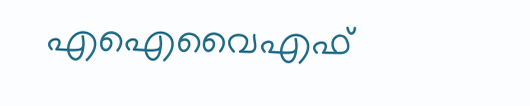എഐവൈഎഫ്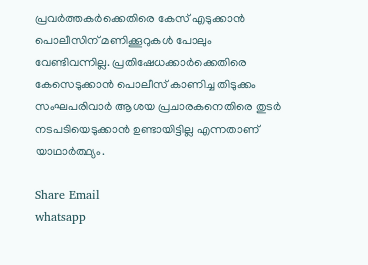പ്രവർത്തകർക്കെതിരെ കേസ് എടുക്കാൻ പൊലീസിന് മണിക്കൂറുകൾ പോലും വേണ്ടിവന്നില്ല. പ്രതിഷേധക്കാർക്കെതിരെ കേസെടുക്കാൻ പൊലീസ് കാണിച്ച തിടുക്കം സംഘപരിവാർ ആശയ പ്രചാരകനെതിരെ തുടർ നടപടിയെടുക്കാൻ ഉണ്ടായിട്ടില്ല എന്നതാണ് യാഥാർത്ഥ്യം.

Share Email
whatsapp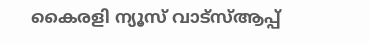കൈരളി ന്യൂസ് വാട്‌സ്ആപ്പ്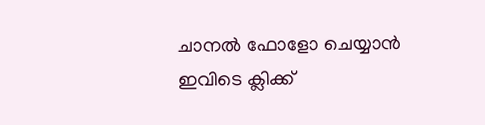ചാനല്‍ ഫോളോ ചെയ്യാന്‍ ഇവിടെ ക്ലിക്ക്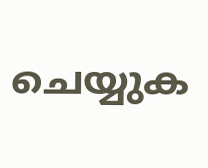ചെയ്യുക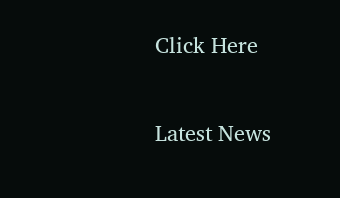Click Here

Latest News